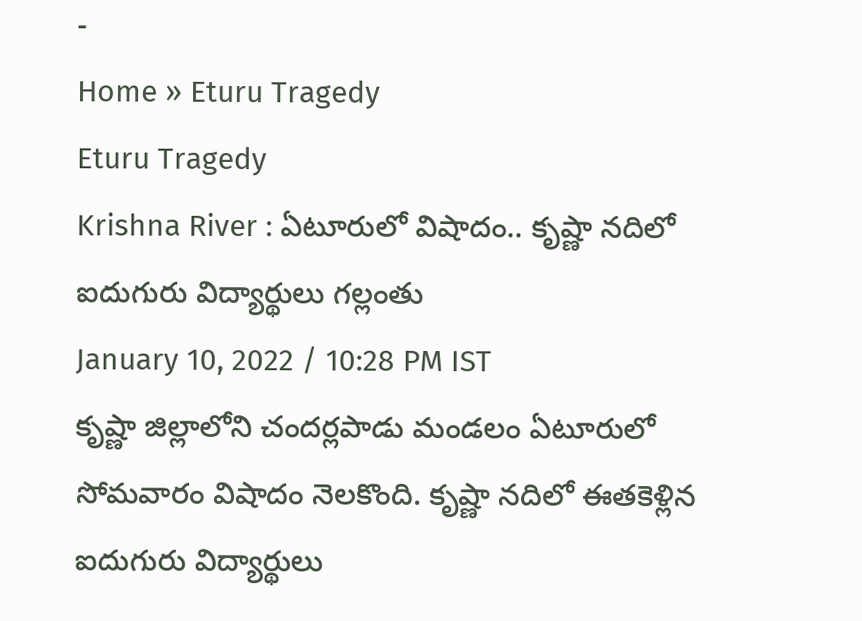-
Home » Eturu Tragedy
Eturu Tragedy
Krishna River : ఏటూరులో విషాదం.. కృష్ణా నదిలో ఐదుగురు విద్యార్థులు గల్లంతు
January 10, 2022 / 10:28 PM IST
కృష్ణా జిల్లాలోని చందర్లపాడు మండలం ఏటూరులో సోమవారం విషాదం నెలకొంది. కృష్ణా నదిలో ఈతకెళ్లిన ఐదుగురు విద్యార్థులు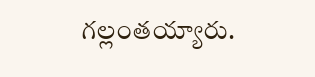గల్లంతయ్యారు.